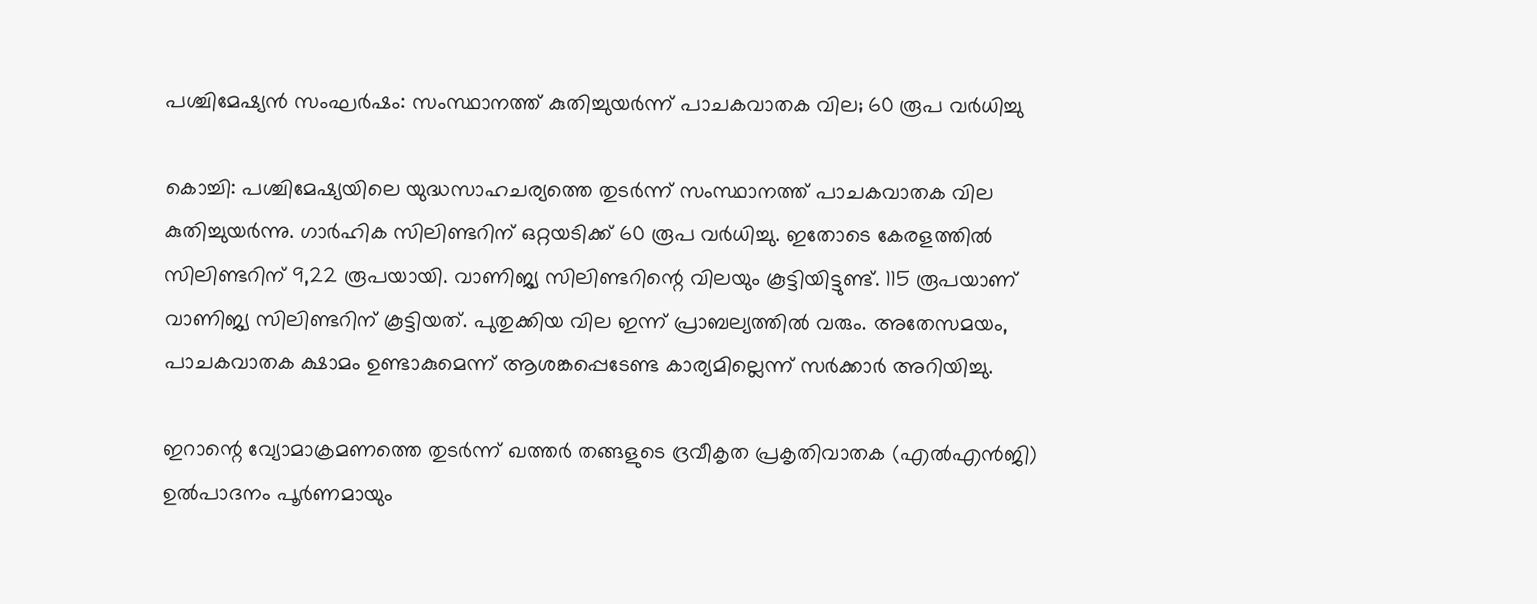പശ്ചിമേഷ്യന്‍ സംഘര്‍ഷം: സംസ്ഥാനത്ത് കുതിച്ചുയര്‍ന്ന് പാചകവാതക വില; 60 രൂപ വര്‍ധിച്ചു

കൊച്ചി: പശ്ചിമേഷ്യയിലെ യുദ്ധസാഹചര്യത്തെ തുടര്‍ന്ന് സംസ്ഥാനത്ത് പാചകവാതക വില കുതിച്ചുയര്‍ന്നു. ഗാര്‍ഹിക സിലിണ്ടറിന് ഒറ്റയടിക്ക് 60 രൂപ വര്‍ധിച്ചു. ഇതോടെ കേരളത്തില്‍ സിലിണ്ടറിന് 9,22 രൂപയായി. വാണിജ്യ സിലിണ്ടറിന്റെ വിലയും കൂട്ടിയിട്ടുണ്ട്. 115 രൂപയാണ് വാണിജ്യ സിലിണ്ടറിന് കൂട്ടിയത്. പുതുക്കിയ വില ഇന്ന് പ്രാബല്യത്തില്‍ വരും. അതേസമയം, പാചകവാതക ക്ഷാമം ഉണ്ടാകുമെന്ന് ആശങ്കപ്പെടേണ്ട കാര്യമില്ലെന്ന് സര്‍ക്കാര്‍ അറിയിച്ചു.

ഇറാന്റെ വ്യോമാക്രമണത്തെ തുടര്‍ന്ന് ഖത്തര്‍ തങ്ങളുടെ ദ്രവീകൃത പ്രകൃതിവാതക (എല്‍എന്‍ജി) ഉല്‍പാദനം പൂര്‍ണമായും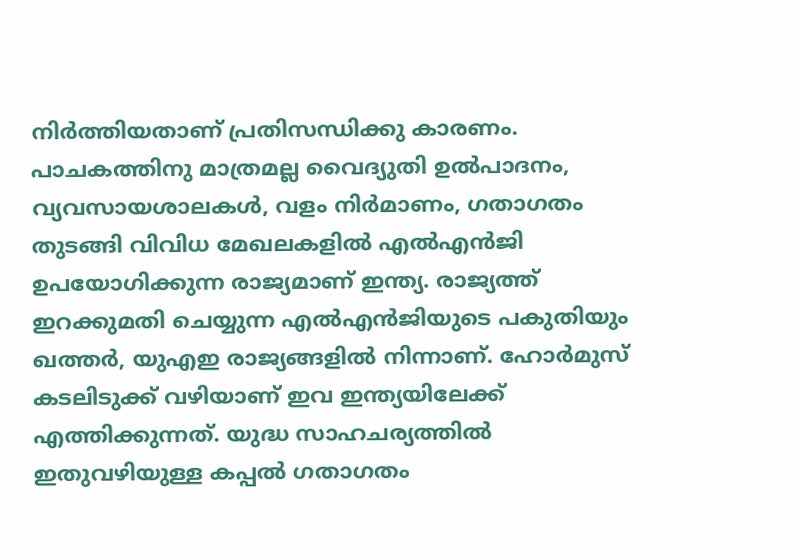നിര്‍ത്തിയതാണ് പ്രതിസന്ധിക്കു കാരണം. പാചകത്തിനു മാത്രമല്ല വൈദ്യുതി ഉല്‍പാദനം, വ്യവസായശാലകള്‍, വളം നിര്‍മാണം, ഗതാഗതം തുടങ്ങി വിവിധ മേഖലകളില്‍ എല്‍എന്‍ജി ഉപയോഗിക്കുന്ന രാജ്യമാണ് ഇന്ത്യ. രാജ്യത്ത് ഇറക്കുമതി ചെയ്യുന്ന എല്‍എന്‍ജിയുടെ പകുതിയും ഖത്തര്‍, യുഎഇ രാജ്യങ്ങളില്‍ നിന്നാണ്. ഹോര്‍മുസ് കടലിടുക്ക് വഴിയാണ് ഇവ ഇന്ത്യയിലേക്ക് എത്തിക്കുന്നത്. യുദ്ധ സാഹചര്യത്തില്‍ ഇതുവഴിയുള്ള കപ്പല്‍ ഗതാഗതം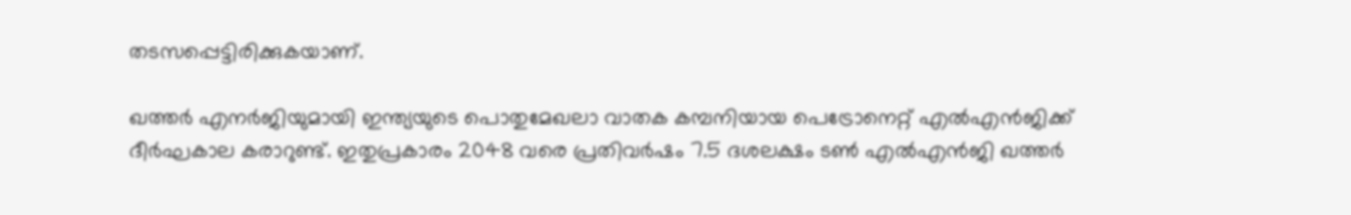തടസപ്പെട്ടിരിക്കുകയാണ്.

ഖത്തര്‍ എനര്‍ജിയുമായി ഇന്ത്യയുടെ പൊതുമേഖലാ വാതക കമ്പനിയായ പെട്രോനെറ്റ് എല്‍എന്‍ജിക്ക് ദീര്‍ഘകാല കരാറുണ്ട്. ഇതുപ്രകാരം 2048 വരെ പ്രതിവര്‍ഷം 7.5 ദശലക്ഷം ടണ്‍ എല്‍എന്‍ജി ഖത്തര്‍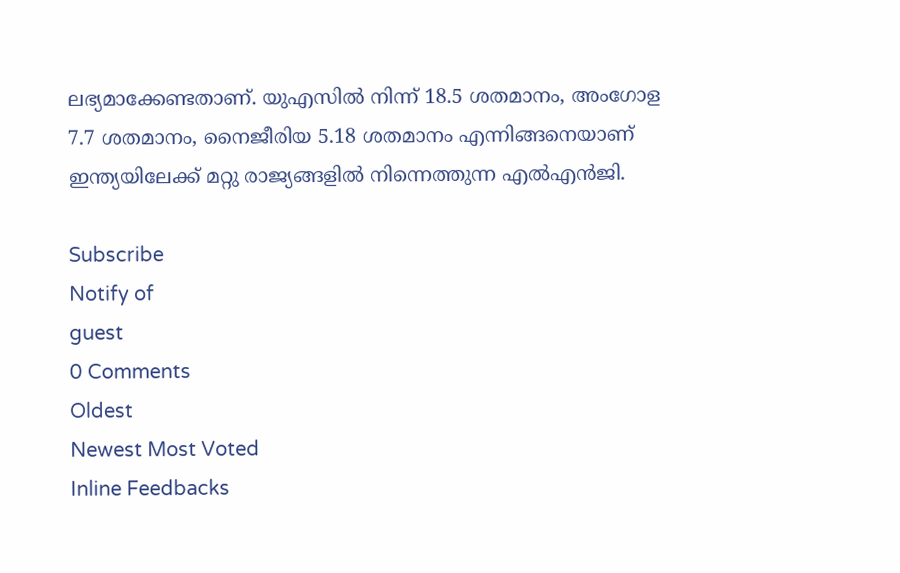ലഭ്യമാക്കേണ്ടതാണ്. യുഎസില്‍ നിന്ന് 18.5 ശതമാനം, അംഗോള 7.7 ശതമാനം, നൈജീരിയ 5.18 ശതമാനം എന്നിങ്ങനെയാണ് ഇന്ത്യയിലേക്ക് മറ്റു രാജ്യങ്ങളില്‍ നിന്നെത്തുന്ന എല്‍എന്‍ജി.

Subscribe
Notify of
guest
0 Comments
Oldest
Newest Most Voted
Inline Feedbacks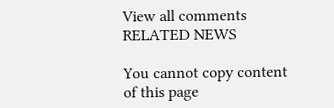View all comments
RELATED NEWS

You cannot copy content of this page